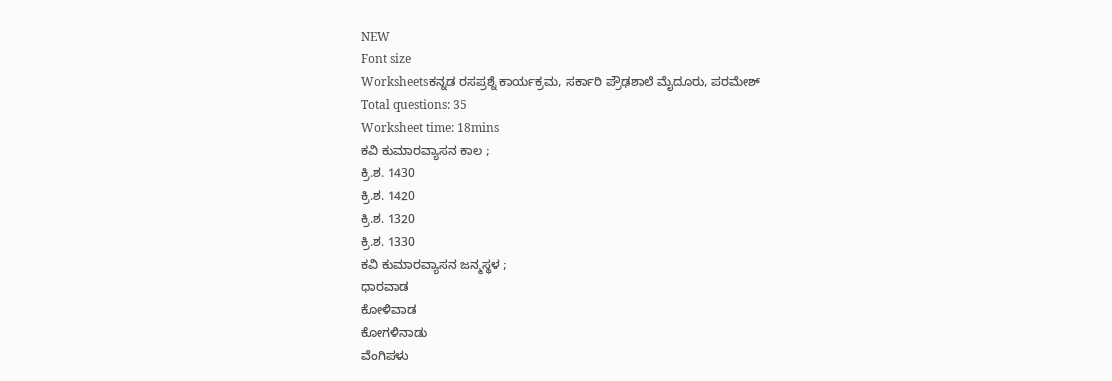NEW
Font size
Worksheetsಕನ್ನಡ ರಸಪ್ರಶ್ನೆ ಕಾರ್ಯಕ್ರಮ, ಸರ್ಕಾರಿ ಪ್ರೌಢಶಾಲೆ ಮೈದೂರು, ಪರಮೇಶ್
Total questions: 35
Worksheet time: 18mins
ಕವಿ ಕುಮಾರವ್ಯಾಸನ ಕಾಲ ;
ಕ್ರಿ.ಶ. 1430
ಕ್ರಿ.ಶ. 1420
ಕ್ರಿ.ಶ. 1320
ಕ್ರಿ.ಶ. 1330
ಕವಿ ಕುಮಾರವ್ಯಾಸನ ಜನ್ಮಸ್ಥಳ ;
ಧಾರವಾಡ
ಕೋಳಿವಾಡ
ಕೋಗಳಿನಾಡು
ವೆಂಗಿಪಳು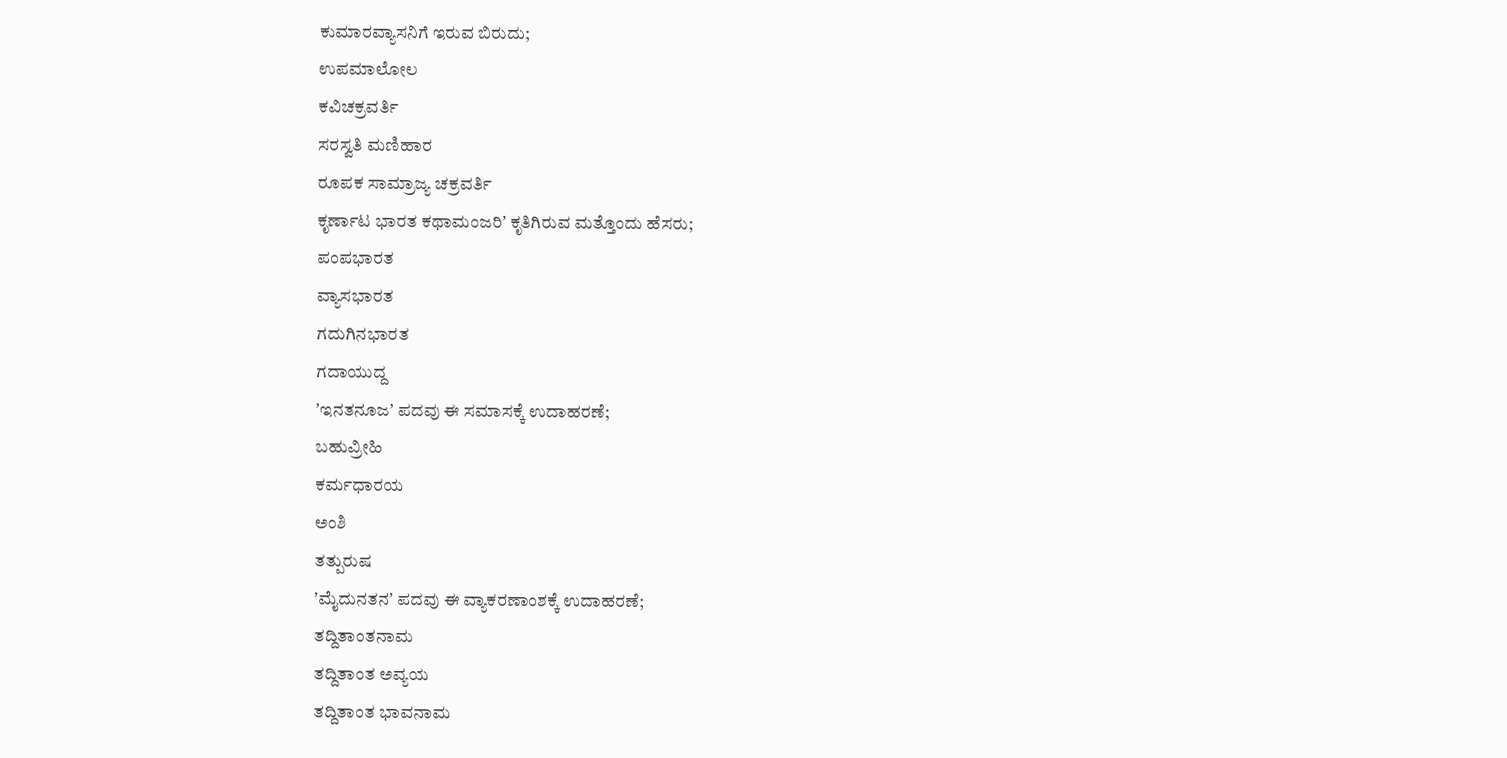ಕುಮಾರವ್ಯಾಸನಿಗೆ ಇರುವ ಬಿರುದು;
ಉಪಮಾಲೋಲ
ಕವಿಚಕ್ರವರ್ತಿ
ಸರಸ್ವತಿ ಮಣಿಹಾರ
ರೂಪಕ ಸಾಮ್ರಾಜ್ಯ ಚಕ್ರವರ್ತಿ
ಕೃರ್ಣಾಟ ಭಾರತ ಕಥಾಮಂಜರಿʼ ಕೃತಿಗಿರುವ ಮತ್ತೊಂದು ಹೆಸರು;
ಪಂಪಭಾರತ
ವ್ಯಾಸಭಾರತ
ಗದುಗಿನಭಾರತ
ಗದಾಯುದ್ದ
ʼಇನತನೂಜʼ ಪದವು ಈ ಸಮಾಸಕ್ಕೆ ಉದಾಹರಣೆ;
ಬಹುವ್ರೀಹಿ
ಕರ್ಮಧಾರಯ
ಅಂಶಿ
ತತ್ಪುರುಷ
ʼಮೈದುನತನʼ ಪದವು ಈ ವ್ಯಾಕರಣಾಂಶಕ್ಕೆ ಉದಾಹರಣೆ;
ತದ್ದಿತಾಂತನಾಮ
ತದ್ದಿತಾಂತ ಅವ್ಯಯ
ತದ್ದಿತಾಂತ ಭಾವನಾಮ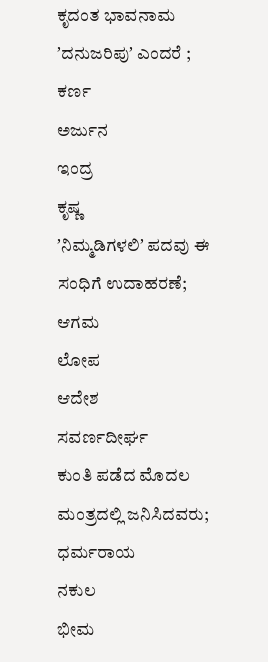ಕೃದಂತ ಭಾವನಾಮ
ʼದನುಜರಿಪುʼ ಎಂದರೆ ;
ಕರ್ಣ
ಅರ್ಜುನ
ಇಂದ್ರ
ಕೃಷ್ಣ
ʼನಿಮ್ಮಡಿಗಳಲಿʼ ಪದವು ಈ ಸಂಧಿಗೆ ಉದಾಹರಣೆ;
ಆಗಮ
ಲೋಪ
ಆದೇಶ
ಸವರ್ಣದೀರ್ಘ
ಕುಂತಿ ಪಡೆದ ಮೊದಲ ಮಂತ್ರದಲ್ಲಿ ಜನಿಸಿದವರು;
ಧರ್ಮರಾಯ
ನಕುಲ
ಭೀಮ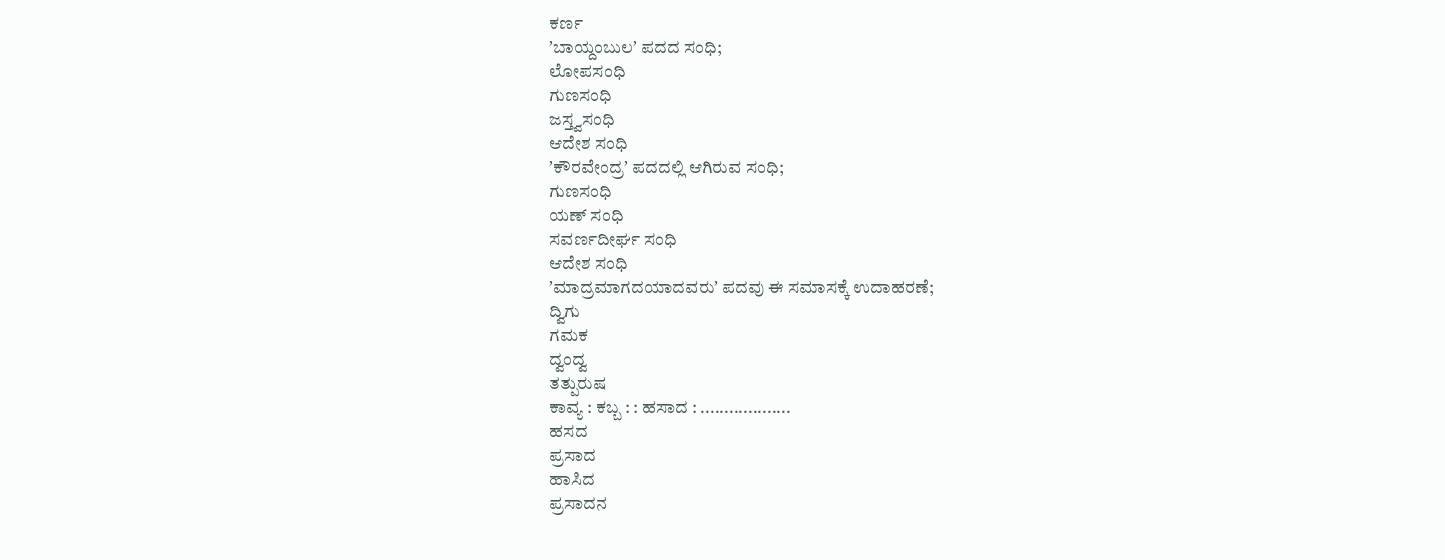ಕರ್ಣ
ʼಬಾಯ್ದಂಬುಲʼ ಪದದ ಸಂಧಿ;
ಲೋಪಸಂಧಿ
ಗುಣಸಂಧಿ
ಜಸ್ತ್ವಸಂಧಿ
ಆದೇಶ ಸಂಧಿ
ʼಕೌರವೇಂದ್ರʼ ಪದದಲ್ಲಿ ಆಗಿರುವ ಸಂಧಿ;
ಗುಣಸಂಧಿ
ಯಣ್ ಸಂಧಿ
ಸವರ್ಣದೀರ್ಘ ಸಂಧಿ
ಆದೇಶ ಸಂಧಿ
ʼಮಾದ್ರಮಾಗದಯಾದವರುʼ ಪದವು ಈ ಸಮಾಸಕ್ಕೆ ಉದಾಹರಣೆ;
ದ್ವಿಗು
ಗಮಕ
ದ್ವಂದ್ವ
ತತ್ಪುರುಷ
ಕಾವ್ಯ : ಕಬ್ಬ : : ಹಸಾದ : ...................
ಹಸದ
ಪ್ರಸಾದ
ಹಾಸಿದ
ಪ್ರಸಾದನ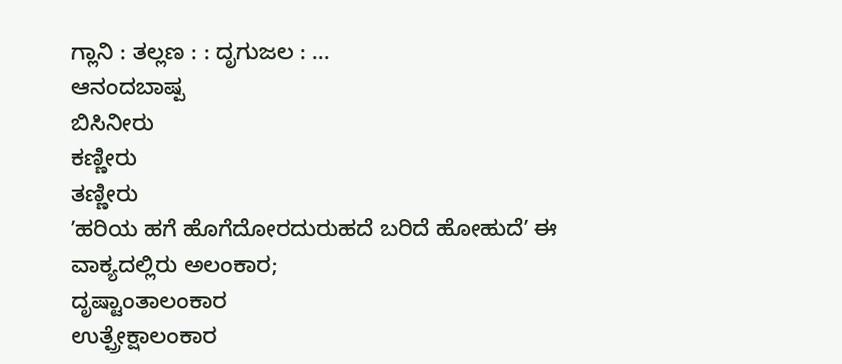ಗ್ಲಾನಿ : ತಲ್ಲಣ : : ದೃಗುಜಲ : ...
ಆನಂದಬಾಷ್ಪ
ಬಿಸಿನೀರು
ಕಣ್ಣೀರು
ತಣ್ಣೀರು
ʼಹರಿಯ ಹಗೆ ಹೊಗೆದೋರದುರುಹದೆ ಬರಿದೆ ಹೋಹುದೆʼ ಈ ವಾಕ್ಯದಲ್ಲಿರು ಅಲಂಕಾರ;
ದೃಷ್ಟಾಂತಾಲಂಕಾರ
ಉತ್ಪ್ರೇಕ್ಷಾಲಂಕಾರ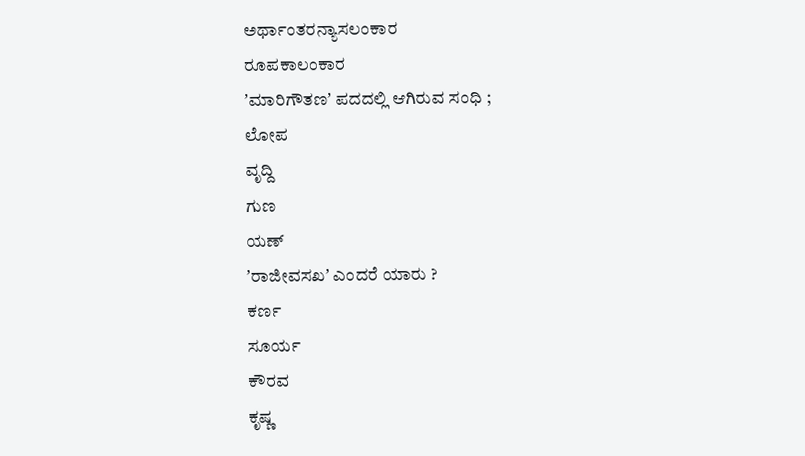ಅರ್ಥಾಂತರನ್ಯಾಸಲಂಕಾರ
ರೂಪಕಾಲಂಕಾರ
ʼಮಾರಿಗೌತಣʼ ಪದದಲ್ಲಿ ಆಗಿರುವ ಸಂಧಿ ;
ಲೋಪ
ವೃದ್ದಿ
ಗುಣ
ಯಣ್
ʼರಾಜೀವಸಖʼ ಎಂದರೆ ಯಾರು ?
ಕರ್ಣ
ಸೂರ್ಯ
ಕೌರವ
ಕೃಷ್ಣ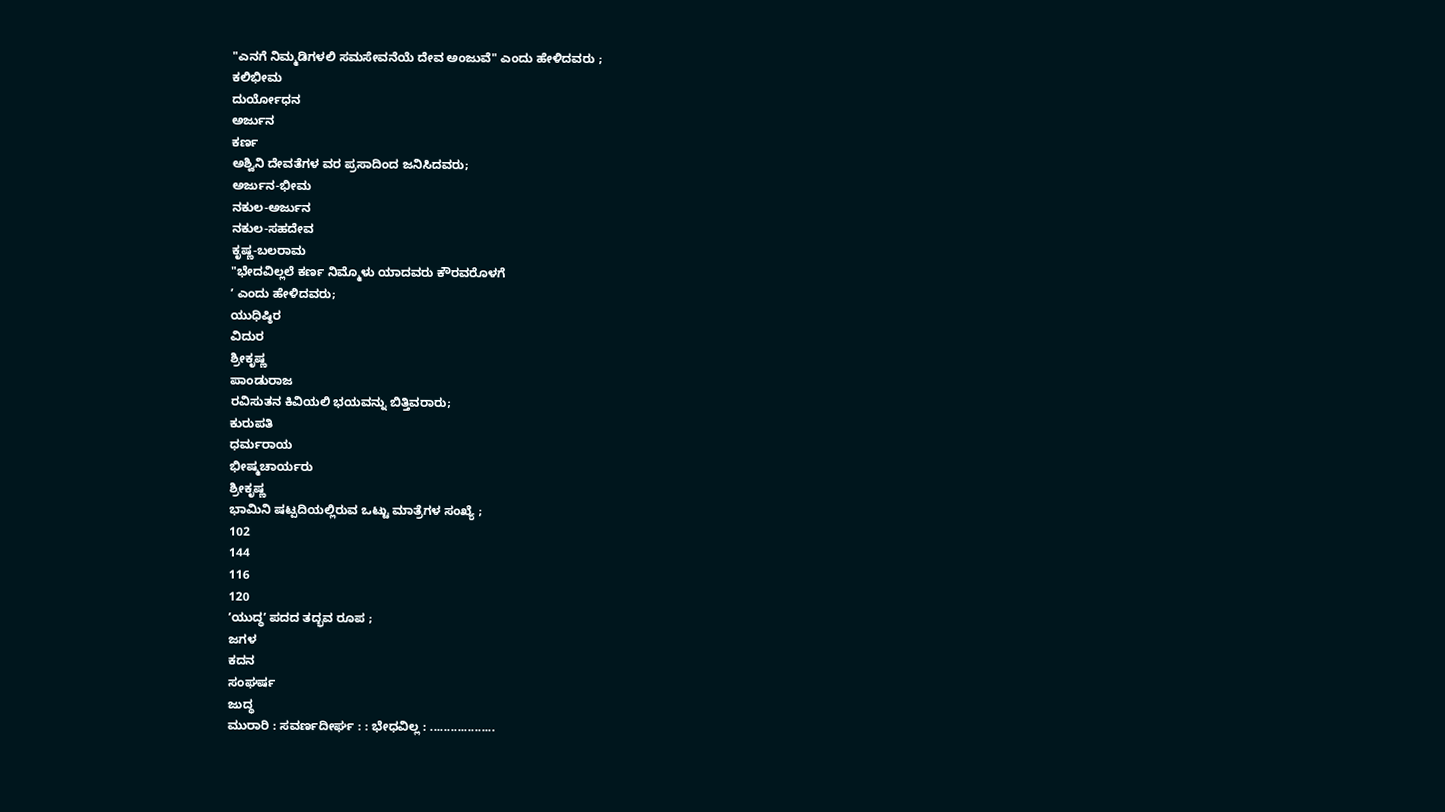"ಎನಗೆ ನಿಮ್ಮಡಿಗಳಲಿ ಸಮಸೇವನೆಯೆ ದೇವ ಅಂಜುವೆ" ಎಂದು ಹೇಳಿದವರು ;
ಕಲಿಭೀಮ
ದುರ್ಯೋಧನ
ಅರ್ಜುನ
ಕರ್ಣ
ಅಶ್ವಿನಿ ದೇವತೆಗಳ ವರ ಪ್ರಸಾದಿಂದ ಜನಿಸಿದವರು;
ಅರ್ಜುನ-ಭೀಮ
ನಕುಲ-ಅರ್ಜುನ
ನಕುಲ-ಸಹದೇವ
ಕೃಷ್ಣ-ಬಲರಾಮ
"ಭೇದವಿಲ್ಲಲೆ ಕರ್ಣ ನಿಮ್ಮೊಳು ಯಾದವರು ಕೌರವರೊಳಗೆ
ʼ ಎಂದು ಹೇಳಿದವರು;
ಯುಧಿಷ್ಠಿರ
ವಿದುರ
ಶ್ರೀಕೃಷ್ಣ
ಪಾಂಡುರಾಜ
ರವಿಸುತನ ಕಿವಿಯಲಿ ಭಯವನ್ನು ಬಿತ್ತಿವರಾರು;
ಕುರುಪತಿ
ಧರ್ಮರಾಯ
ಭೀಷ್ಮಚಾರ್ಯರು
ಶ್ರೀಕೃಷ್ಣ
ಭಾಮಿನಿ ಷಟ್ಪದಿಯಲ್ಲಿರುವ ಒಟ್ಟು ಮಾತ್ರೆಗಳ ಸಂಖ್ಯೆ ;
102
144
116
120
ʼಯುದ್ಧʼ ಪದದ ತದ್ಭವ ರೂಪ ;
ಜಗಳ
ಕದನ
ಸಂಘರ್ಷ
ಜುದ್ಧ
ಮುರಾರಿ : ಸವರ್ಣದೀರ್ಘ : : ಭೇಧವಿಲ್ಲ : ...................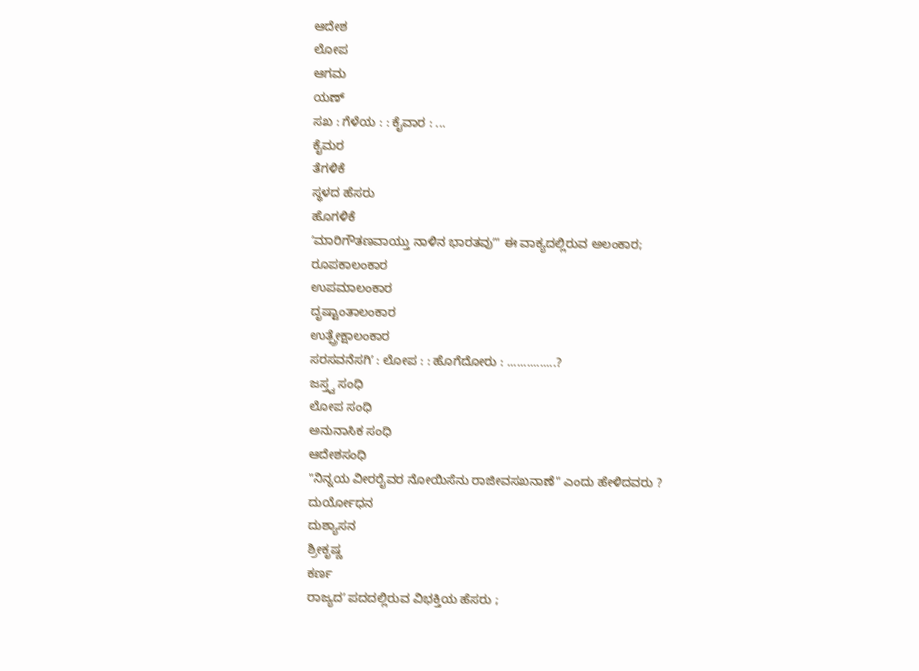ಆದೇಶ
ಲೋಪ
ಆಗಮ
ಯಣ್
ಸಖ : ಗೆಳೆಯ : : ಕೈವಾರ : ...
ಕೈಮರ
ತೆಗಳಿಕೆ
ಸ್ಥಳದ ಹೆಸರು
ಹೊಗಳಿಕೆ
ʼಮಾರಿಗೌತಣವಾಯ್ತು ನಾಳಿನ ಭಾರತವುʼ" ಈ ವಾಕ್ಯದಲ್ಲಿರುವ ಅಲಂಕಾರ;
ರೂಪಕಾಲಂಕಾರ
ಉಪಮಾಲಂಕಾರ
ದೃಷ್ಟಾಂತಾಲಂಕಾರ
ಉತ್ಪ್ರೇಕ್ಷಾಲಂಕಾರ
ಸರಸವನೆಸಗಿʼ : ಲೋಪ : : ಹೊಗೆದೋರು : ...............?
ಜಸ್ತ್ವ ಸಂಧಿ
ಲೋಪ ಸಂಧಿ
ಅನುನಾಸಿಕ ಸಂಧಿ
ಆದೇಶಸಂಧಿ
"ನಿನ್ನಯ ವೀರರೈವರ ನೋಯಿಸೆನು ರಾಜೀವಸಖನಾಣೆ" ಎಂದು ಹೇಳಿದವರು ?
ದುರ್ಯೋಧನ
ದುಶ್ಯಾಸನ
ಶ್ರೀಕೃಷ್ಣ
ಕರ್ಣ
ರಾಜ್ಯದʼ ಪದದಲ್ಲಿರುವ ವಿಭಕ್ತಿಯ ಹೆಸರು ;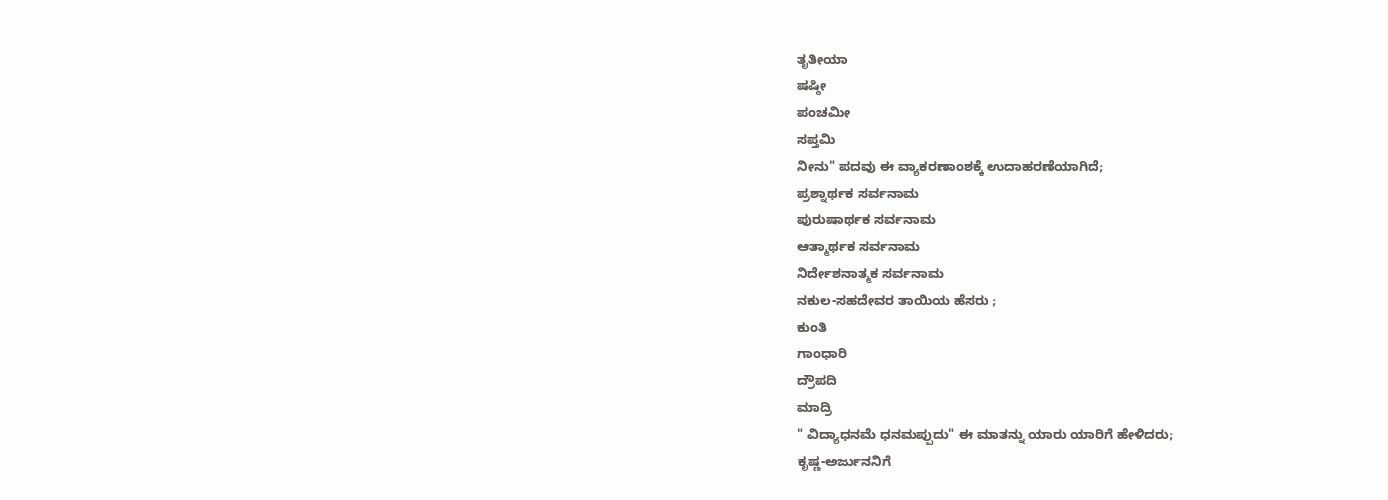ತೃತೀಯಾ
ಷಷ್ಠೀ
ಪಂಚಮೀ
ಸಪ್ತಮಿ
ನೀನು" ಪದವು ಈ ವ್ಯಾಕರಣಾಂಶಕ್ಕೆ ಉದಾಹರಣೆಯಾಗಿದೆ;
ಪ್ರಶ್ನಾರ್ಥಕ ಸರ್ವನಾಮ
ಪುರುಷಾರ್ಥಕ ಸರ್ವನಾಮ
ಆತ್ಮಾರ್ಥಕ ಸರ್ವನಾಮ
ನಿರ್ದೇಶನಾತ್ಮಕ ಸರ್ವನಾಮ
ನಕುಲ-ಸಹದೇವರ ತಾಯಿಯ ಹೆಸರು ;
ಕುಂತಿ
ಗಾಂಧಾರಿ
ದ್ರೌಪದಿ
ಮಾದ್ರಿ
" ವಿದ್ಯಾಧನಮೆ ಧನಮಪ್ಪುದು" ಈ ಮಾತನ್ನು ಯಾರು ಯಾರಿಗೆ ಹೇಳಿದರು;
ಕೃಷ್ಣ-ಅರ್ಜುನನಿಗೆ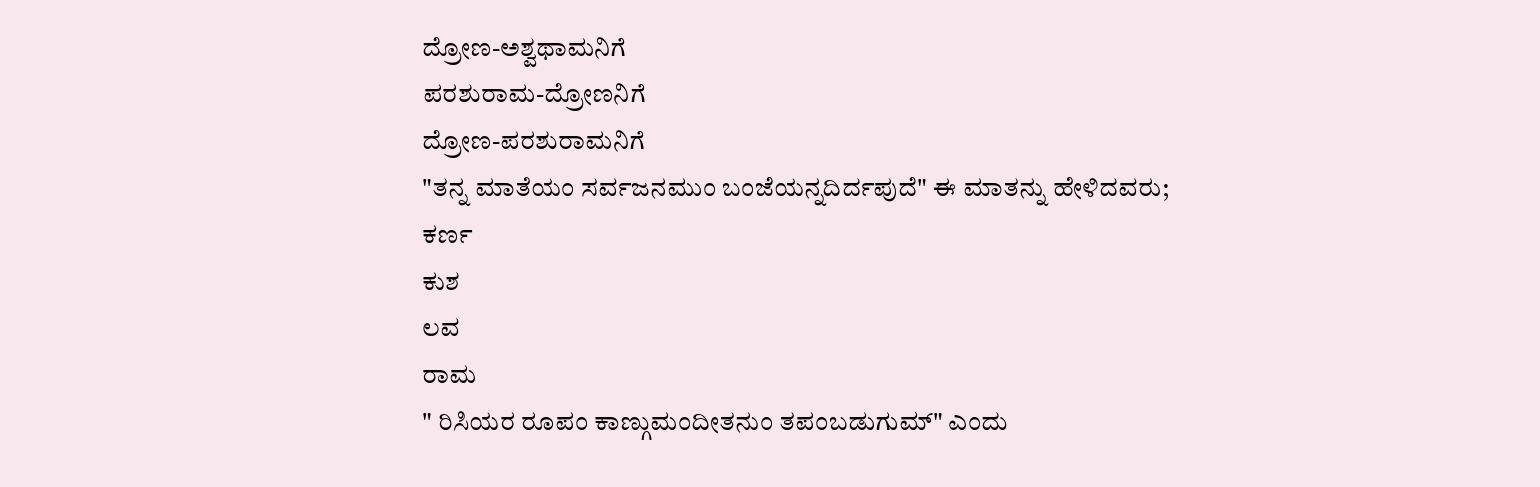ದ್ರೋಣ-ಅಶ್ವಥಾಮನಿಗೆ
ಪರಶುರಾಮ-ದ್ರೋಣನಿಗೆ
ದ್ರೋಣ-ಪರಶುರಾಮನಿಗೆ
"ತನ್ನ ಮಾತೆಯಂ ಸರ್ವಜನಮುಂ ಬಂಜೆಯನ್ನದಿರ್ದಪುದೆ" ಈ ಮಾತನ್ನು ಹೇಳಿದವರು;
ಕರ್ಣ
ಕುಶ
ಲವ
ರಾಮ
" ರಿಸಿಯರ ರೂಪಂ ಕಾಣ್ಗುಮಂದೀತನುಂ ತಪಂಬಡುಗುಮ್" ಎಂದು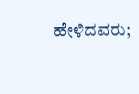ಹೇಳಿದವರು;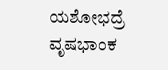ಯಶೋಭದ್ರೆ
ವೃಷಭಾಂಕ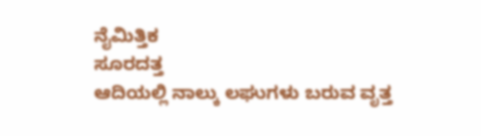ನೈಮಿತ್ತಿಕ
ಸೂರದತ್ತ
ಆದಿಯಲ್ಲಿ ನಾಲ್ಕು ಲಘುಗಳು ಬರುವ ವೃತ್ತ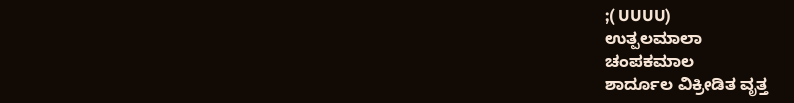;( UUUU)
ಉತ್ಪಲಮಾಲಾ
ಚಂಪಕಮಾಲ
ಶಾರ್ದೂಲ ವಿಕ್ರೀಡಿತ ವೃತ್ತ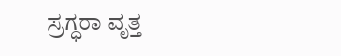ಸ್ರಗ್ಧರಾ ವೃತ್ತ